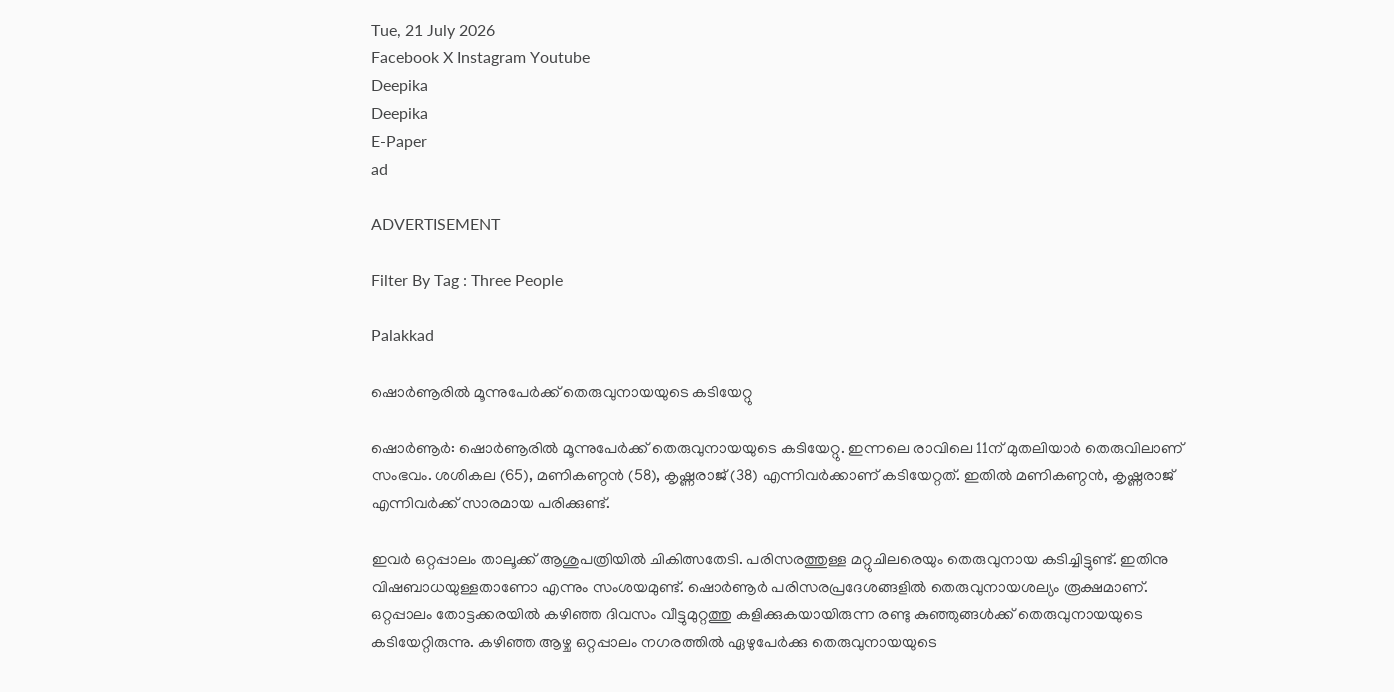Tue, 21 July 2026
Facebook X Instagram Youtube
Deepika
Deepika
E-Paper
ad

ADVERTISEMENT

Filter By Tag : Three People

Palakkad

ഷൊർണൂരിൽ മൂന്നുപേർക്ക് തെരുവുനായയുടെ കടിയേറ്റു

ഷൊർണൂർ: ഷൊർണൂരിൽ മൂന്നുപേർക്ക് തെരുവുനായയുടെ കടിയേറ്റു. ഇന്നലെ രാവിലെ 11ന് മുതലിയാർ തെരുവിലാണ് സംഭവം. ശശികല (65), മണികണ്ഠൻ (58), കൃഷ്ണരാജ് (38) എന്നിവർക്കാണ് കടിയേറ്റത്. ഇതിൽ മണികണ്ഠൻ, കൃഷ്ണരാജ് എന്നിവർക്ക് സാരമായ പരിക്കുണ്ട്.

ഇവർ ഒറ്റപ്പാലം താലൂക്ക് ആശുപത്രിയിൽ ചികിത്സതേടി. പരിസരത്തുള്ള മറ്റുചിലരെയും തെരുവുനായ കടിച്ചിട്ടുണ്ട്. ഇതിനു വിഷബാധയുള്ളതാണോ എന്നും സംശയമുണ്ട്. ഷൊർണൂർ പരിസരപ്രദേശങ്ങളിൽ തെരുവുനായശല്യം രൂക്ഷമാണ്. ഒറ്റപ്പാലം തോട്ടക്കരയിൽ കഴിഞ്ഞ ദിവസം വീട്ടുമുറ്റത്തു കളിക്കുകയായിരുന്ന രണ്ടു കുഞ്ഞുങ്ങൾക്ക് തെരുവുനായയുടെ കടിയേറ്റിരുന്നു. കഴിഞ്ഞ ആഴ്ച ഒറ്റപ്പാലം നഗരത്തിൽ ഏഴുപേർക്കു തെരുവുനായയുടെ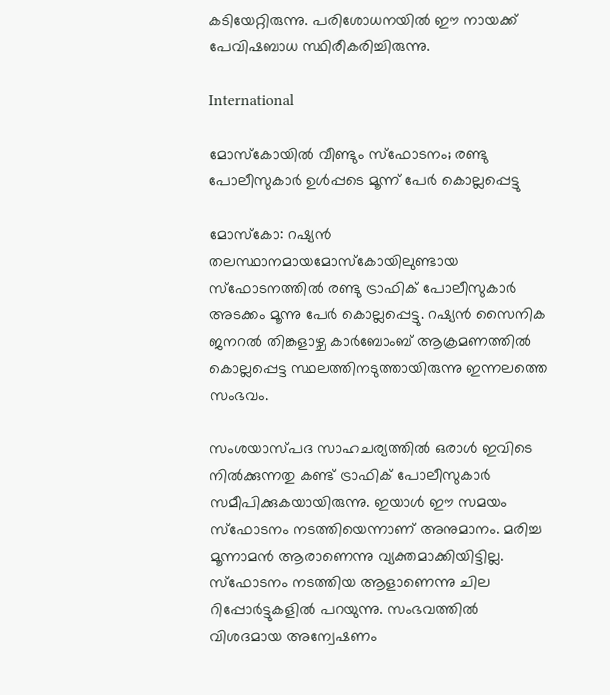കടിയേറ്റിരുന്നു. പരിശോധനയിൽ ഈ നായക്ക് പേവിഷബാധ സ്ഥിരീകരിച്ചിരുന്നു.

International

മോസ്കോയിൽ വീണ്ടും സ്ഫോടനം; രണ്ടു പോലീസുകാർ ഉൾപ്പടെ മൂന്ന് പേർ കൊല്ലപ്പെട്ടു

മോസ്കോ: റഷ്യൻ തലസ്ഥാനമായമോസ്കോയിലുണ്ടായ സ്ഫോടനത്തിൽ രണ്ടു ട്രാഫിക് പോലീസുകാർ അടക്കം മൂന്നു പേർ കൊല്ലപ്പെട്ടു. റഷ്യൻ സൈനിക ജനറൽ തിങ്കളാഴ്ച കാർബോംബ് ആക്രമണത്തിൽ കൊല്ലപ്പെട്ട സ്ഥലത്തിനടുത്തായിരുന്നു ഇന്നലത്തെ സംഭവം.

സംശയാസ്പദ സാഹചര്യത്തിൽ ഒരാൾ ഇവിടെ നിൽക്കുന്നതു കണ്ട് ട്രാഫിക് പോലീസുകാർ സമീപിക്കുകയായിരുന്നു. ഇയാൾ ഈ സമയം സ്ഫോടനം നടത്തിയെന്നാണ് അനുമാനം. മരിച്ച മൂന്നാമൻ ആരാണെന്നു വ്യക്തമാക്കിയിട്ടില്ല. സ്ഫോടനം നടത്തിയ ആളാണെന്നു ചില റിപ്പോർട്ടുകളിൽ പറയുന്നു. സംഭവത്തിൽ വിശദമായ അന്വേഷണം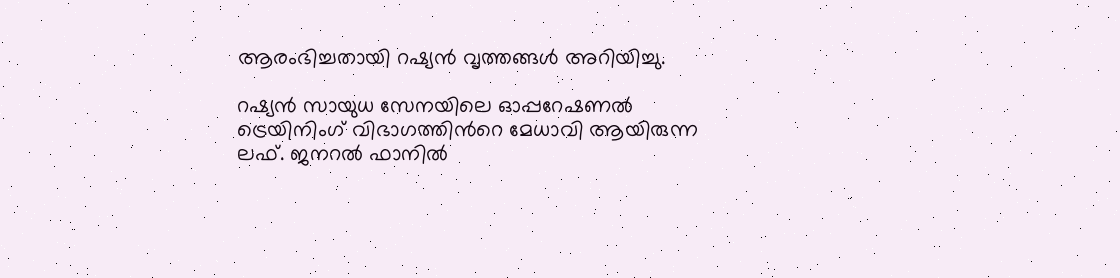ആരംഭിച്ചതായി റഷ്യൻ വൃത്തങ്ങൾ അറിയിച്ചു.

റഷ്യൻ സായുധ സേനയിലെ ഓപ്പറേഷണൽ ട്രെയിനിംഗ് വിഭാഗത്തിന്‍റെ മേധാവി ആയിരുന്ന ലഫ്. ജനറൽ ഫാനിൽ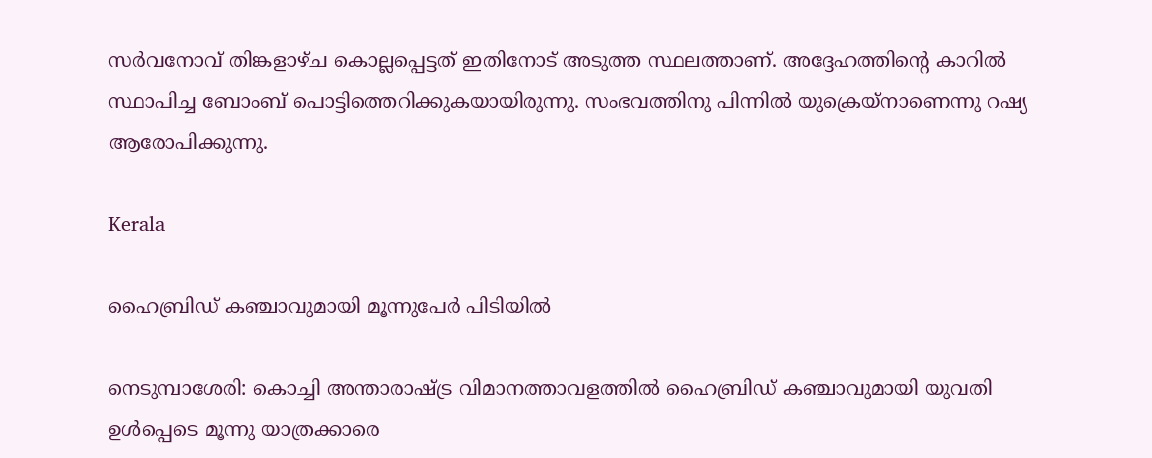സർവനോവ് തിങ്കളാഴ്ച കൊല്ലപ്പെട്ടത് ഇതിനോട് അടുത്ത സ്ഥലത്താണ്. അദ്ദേഹത്തിന്‍റെ കാറിൽ സ്ഥാപിച്ച ബോംബ് പൊട്ടിത്തെറിക്കുകയായിരുന്നു. സംഭവത്തിനു പിന്നിൽ യുക്രെയ്നാണെന്നു റഷ്യ ആരോപിക്കുന്നു.

Kerala

ഹൈബ്രിഡ് കഞ്ചാവുമായി മൂന്നുപേർ പിടിയിൽ

നെടുമ്പാശേരി: കൊച്ചി അന്താരാഷ്‌ട്ര വിമാനത്താവളത്തിൽ ഹൈബ്രിഡ് കഞ്ചാവുമായി യുവതി ഉൾപ്പെടെ മൂന്നു യാത്രക്കാരെ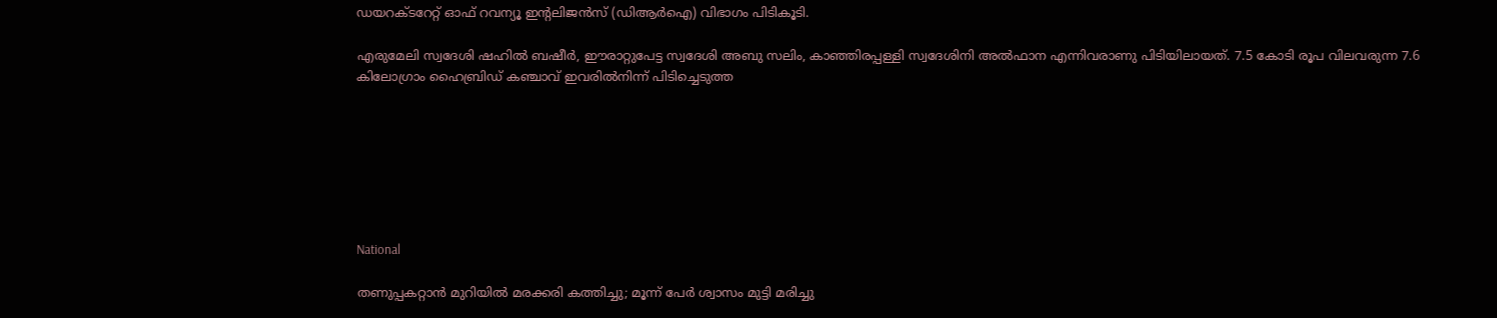ഡയറക്ടറേറ്റ് ഓഫ് റവന്യൂ ഇന്‍റലിജൻസ് (ഡിആർഐ) വിഭാഗം പിടികൂടി.

എരുമേലി സ്വദേശി ഷഹിൽ ബഷീർ, ഈരാറ്റുപേട്ട സ്വദേശി അബു സലിം, കാഞ്ഞിരപ്പള്ളി സ്വദേശിനി അൽഫാന എന്നിവരാണു പിടിയിലായത്. 7.5 കോടി രൂപ വിലവരുന്ന 7.6 കിലോഗ്രാം ഹൈബ്രിഡ് കഞ്ചാവ് ഇവരിൽനിന്ന് പിടിച്ചെടുത്ത







National

തണുപ്പകറ്റാൻ മുറിയിൽ മരക്കരി കത്തിച്ചു; മൂന്ന് പേർ ശ്വാസം മുട്ടി മരിച്ചു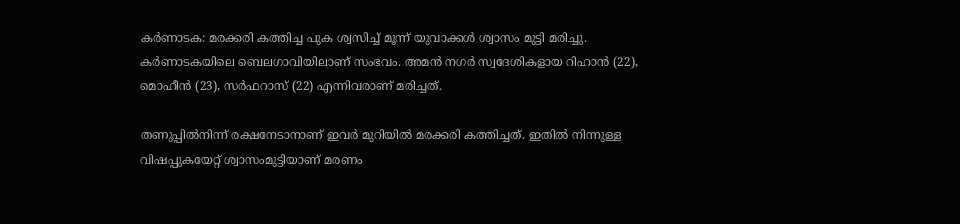കർണാടക: മരക്കരി കത്തിച്ച പുക ശ്വസിച്ച് മൂന്ന് യുവാക്കൾ ശ്വാസം മുട്ടി മരിച്ചു. കർണാടകയിലെ ബെലഗാവിയിലാണ് സംഭവം. അമൻ നഗർ സ്വദേശികളായ റിഹാൻ (22), മൊഹീൻ (23), സർഫറാസ് (22) എന്നിവരാണ് മരിച്ചത്.

തണുപ്പിൽനിന്ന് രക്ഷനേടാനാണ് ഇവർ മുറിയിൽ മരക്കരി കത്തിച്ചത്. ഇതിൽ നിന്നുള്ള വിഷപ്പുകയേറ്റ് ശ്വാസംമുട്ടിയാണ് മരണം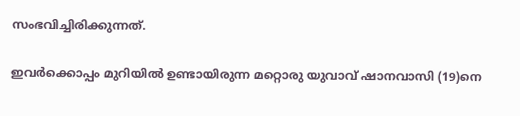സംഭവിച്ചിരിക്കുന്നത്.

ഇവർക്കൊപ്പം മുറിയിൽ ഉണ്ടായിരുന്ന മറ്റൊരു യുവാവ് ഷാനവാസി (19)നെ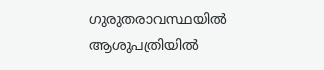ഗുരുതരാവസ്ഥയിൽ ആശുപത്രിയിൽ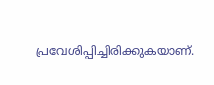പ്രവേശിപ്പിച്ചിരിക്കുകയാണ്.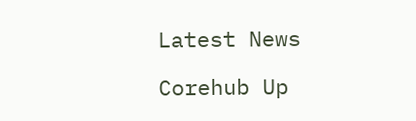Latest News

Corehub Up